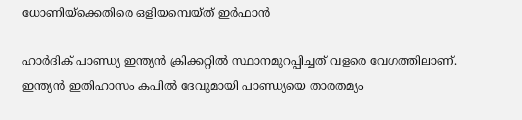ധോണിയ്‌ക്കെതിരെ ഒളിയമ്പെയ്ത് ഇര്‍ഫാന്‍

ഹാര്‍ദിക് പാണ്ഡ്യ ഇന്ത്യന്‍ ക്രിക്കറ്റില്‍ സ്ഥാനമുറപ്പിച്ചത് വളരെ വേഗത്തിലാണ്. ഇന്ത്യന്‍ ഇതിഹാസം കപില്‍ ദേവുമായി പാണ്ഡ്യയെ താരതമ്യം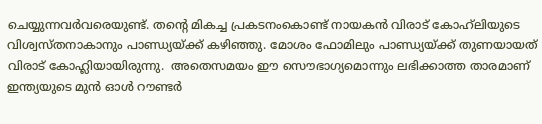ചെയ്യുന്നവര്‍വരെയുണ്ട്. തന്റെ മികച്ച പ്രകടനംകൊണ്ട് നായകന്‍ വിരാട് കോഹ്‌ലിയുടെ വിശ്വസ്തനാകാനും പാണ്ഡ്യയ്ക്ക് കഴിഞ്ഞു. മോശം ഫോമിലും പാണ്ഡ്യയ്ക്ക് തുണയായത് വിരാട് കോഹ്ലിയായിരുന്നു.  അതെസമയം ഈ സൌഭാഗ്യമൊന്നും ലഭിക്കാത്ത താരമാണ് ഇന്ത്യയുടെ മുന്‍ ഓള്‍ റൗണ്ടര്‍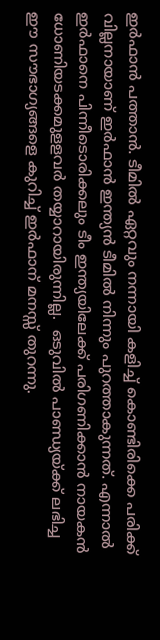ഇര്‍ഫാന്‍ പത്താന്‍. ടീമില്‍ ഏറ്റവും നന്നായി കളിച്ച് കൊണ്ടിരിക്കെ പരിക്ക് വില്ലനായാണ് ഇര്‍ഫാന്‍ ഇന്ത്യന്‍ ടീമില്‍ നിന്നും പുറത്താകുന്നത്. എന്നാല്‍ ഇര്‍ഫാനെ പിന്നീടൊരിക്കലും ടീം ഇന്ത്യയിലേക്ക് പരിഗണിക്കാന്‍ നായകന്‍ ധോണിയടക്കമുളളവര്‍ തയ്യാറായിരുന്നില്ല.  ഒടുവില്‍ പാണ്ഡ്യയ്ക്ക് ലഭിച്ച ഈ സൗഭാഗ്യങ്ങളെ കുറിച്ച് ഇര്‍ഫാന് മനസ്സ് തുറന്നു.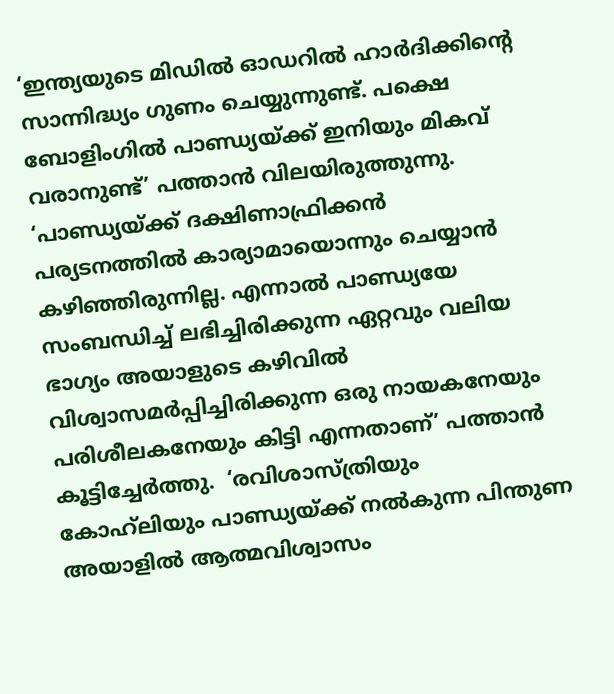‘ഇന്ത്യയുടെ മിഡില്‍ ഓഡറില്‍ ഹാര്‍ദിക്കിന്റെ സാന്നിദ്ധ്യം ഗുണം ചെയ്യുന്നുണ്ട്. പക്ഷെ ബോളിംഗില്‍ പാണ്ഡ്യയ്ക്ക് ഇനിയും മികവ് വരാനുണ്ട്’ പത്താന്‍ വിലയിരുത്തുന്നു.  ‘പാണ്ഡ്യയ്ക്ക് ദക്ഷിണാഫ്രിക്കന്‍ പര്യടനത്തില്‍ കാര്യാമായൊന്നും ചെയ്യാന്‍ കഴിഞ്ഞിരുന്നില്ല. എന്നാല്‍ പാണ്ഡ്യയേ സംബന്ധിച്ച് ലഭിച്ചിരിക്കുന്ന ഏറ്റവും വലിയ ഭാഗ്യം അയാളുടെ കഴിവില്‍ വിശ്വാസമര്‍പ്പിച്ചിരിക്കുന്ന ഒരു നായകനേയും പരിശീലകനേയും കിട്ടി എന്നതാണ്’ പത്താന്‍ കൂട്ടിച്ചേര്‍ത്തു.  ‘രവിശാസ്ത്രിയും കോഹ്‌ലിയും പാണ്ഡ്യയ്ക്ക് നല്‍കുന്ന പിന്തുണ അയാളില്‍ ആത്മവിശ്വാസം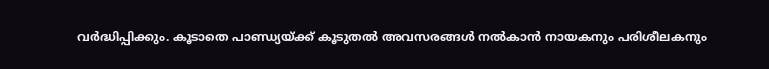വര്‍ദ്ധിപ്പിക്കും. കൂടാതെ പാണ്ഡ്യയ്ക്ക് കൂടുതല്‍ അവസരങ്ങള്‍ നല്‍കാന്‍ നായകനും പരിശീലകനും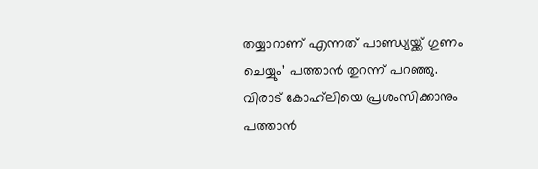തയ്യാറാണ് എന്നത് പാണ്ഡ്യയ്ക്ക് ഗുണം ചെയ്യും’ പത്താന്‍ തുറന്ന് പറഞ്ഞു.  വിരാട് കോഹ്‌ലിയെ പ്രശംസിക്കാനും പത്താന്‍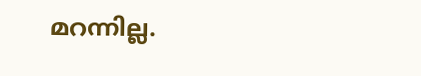മറന്നില്ല.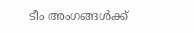ടീം അംഗങ്ങള്‍ക്ക്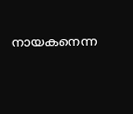നായകനെന്ന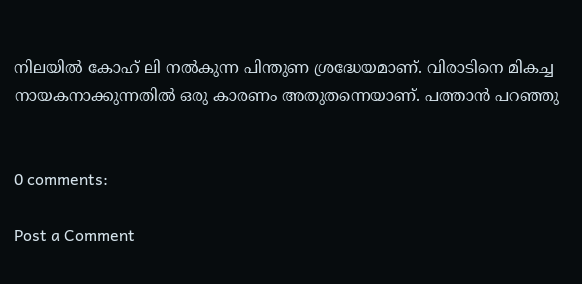നിലയില്‍ കോഹ് ലി നല്‍കുന്ന പിന്തുണ ശ്രദ്ധേയമാണ്. വിരാടിനെ മികച്ച നായകനാക്കുന്നതില്‍ ഒരു കാരണം അതുതന്നെയാണ്. പത്താന്‍ പറഞ്ഞു


0 comments:

Post a Comment